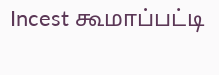Incest கூமாப்பட்டி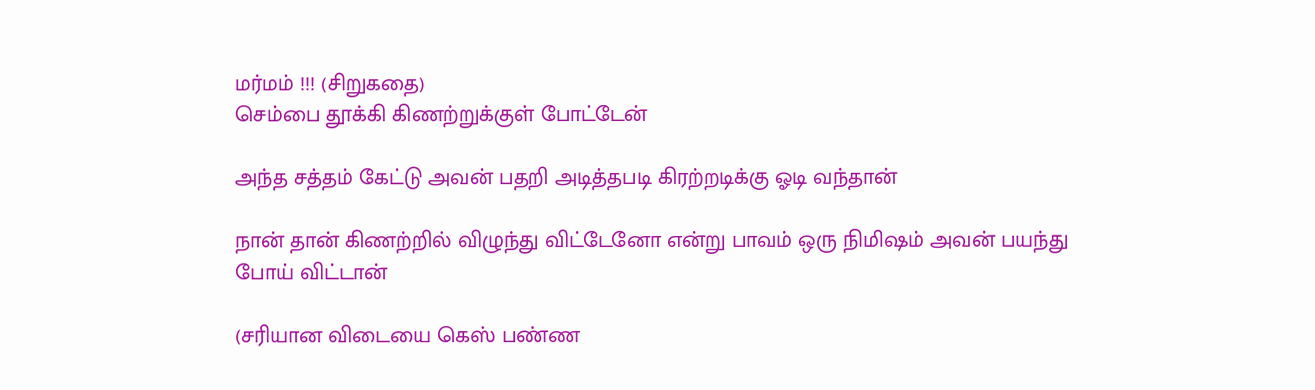மர்மம் !!! (சிறுகதை)
செம்பை தூக்கி கிணற்றுக்குள் போட்டேன்

அந்த சத்தம் கேட்டு அவன் பதறி அடித்தபடி கிரற்றடிக்கு ஓடி வந்தான்

நான் தான் கிணற்றில் விழுந்து விட்டேனோ என்று பாவம் ஒரு நிமிஷம் அவன் பயந்து போய் விட்டான்

(சரியான விடையை கெஸ் பண்ண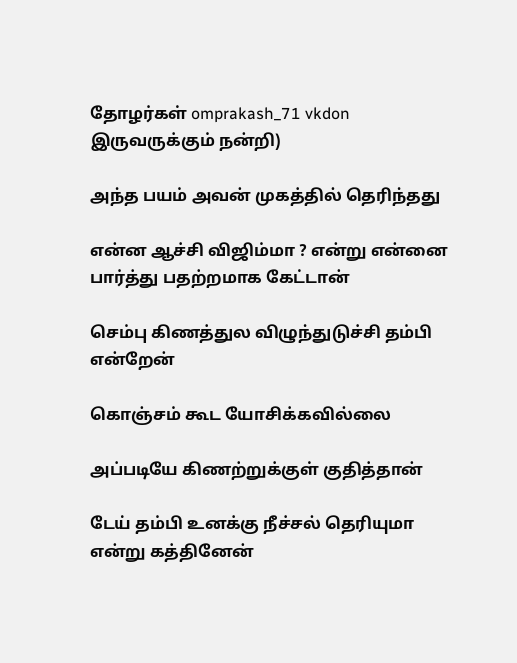தோழர்கள் omprakash_71 vkdon இருவருக்கும் நன்றி)

அந்த பயம் அவன் முகத்தில் தெரிந்தது

என்ன ஆச்சி விஜிம்மா ? என்று என்னை பார்த்து பதற்றமாக கேட்டான்

செம்பு கிணத்துல விழுந்துடுச்சி தம்பி என்றேன்

கொஞ்சம் கூட யோசிக்கவில்லை

அப்படியே கிணற்றுக்குள் குதித்தான்

டேய் தம்பி உனக்கு நீச்சல் தெரியுமா என்று கத்தினேன்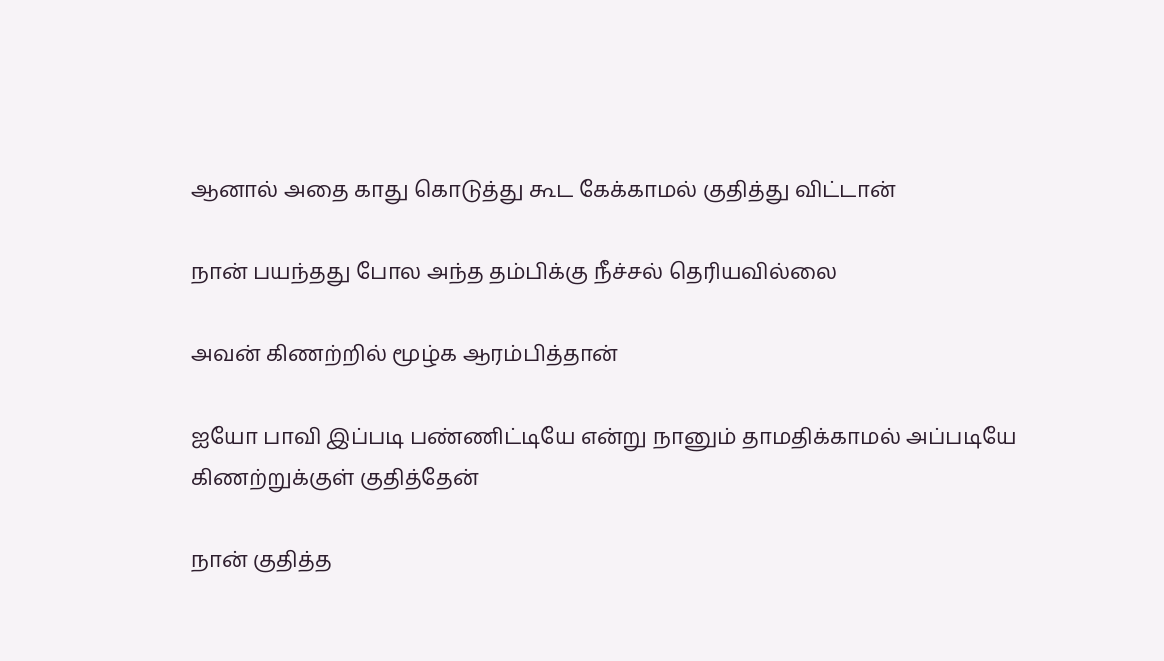ஆனால் அதை காது கொடுத்து கூட கேக்காமல் குதித்து விட்டான்

நான் பயந்தது போல அந்த தம்பிக்கு நீச்சல் தெரியவில்லை

அவன் கிணற்றில் மூழ்க ஆரம்பித்தான்

ஐயோ பாவி இப்படி பண்ணிட்டியே என்று நானும் தாமதிக்காமல் அப்படியே கிணற்றுக்குள் குதித்தேன்

நான் குதித்த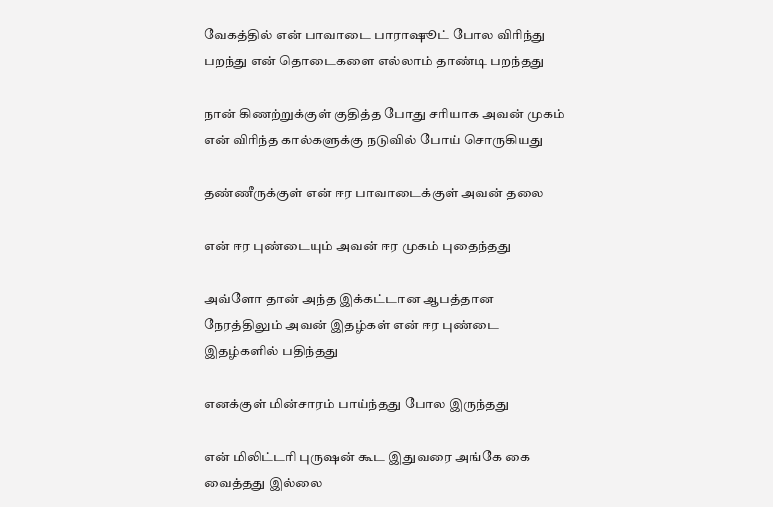வேகத்தில் என் பாவாடை பாராஷூட் போல விரிந்து பறந்து என் தொடைகளை எல்லாம் தாண்டி பறந்தது

நான் கிணற்றுக்குள் குதித்த போது சரியாக அவன் முகம் என் விரிந்த கால்களுக்கு நடுவில் போய் சொருகியது

தண்ணீருக்குள் என் ஈர பாவாடைக்குள் அவன் தலை

என் ஈர புண்டையும் அவன் ஈர முகம் புதைந்தது

அவ்ளோ தான் அந்த இக்கட்டான ஆபத்தான நேரத்திலும் அவன் இதழ்கள் என் ஈர புண்டை இதழ்களில் பதிந்தது

எனக்குள் மின்சாரம் பாய்ந்தது போல இருந்தது

என் மிலிட்டரி புருஷன் கூட இதுவரை அங்கே கை வைத்தது இல்லை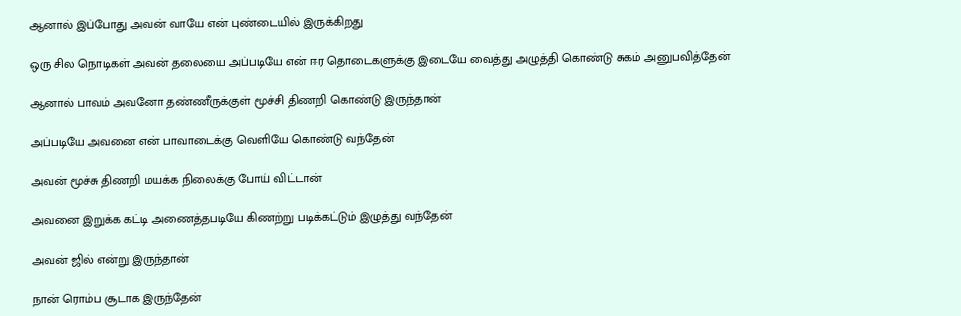ஆனால் இப்போது அவன் வாயே என் புண்டையில் இருக்கிறது

ஒரு சில நொடிகள் அவன் தலையை அப்படியே என் ஈர தொடைகளுக்கு இடையே வைத்து அழுத்தி கொண்டு சுகம் அனுபவித்தேன்

ஆனால் பாவம் அவனோ தண்ணீருக்குள் மூச்சி திணறி கொண்டு இருந்தான்

அப்படியே அவனை என் பாவாடைக்கு வெளியே கொண்டு வந்தேன்

அவன் மூச்சு திணறி மயக்க நிலைக்கு போய் விட்டான்

அவனை இறுக்க கட்டி அணைத்தபடியே கிணற்று படிக்கட்டும் இழுத்து வந்தேன்

அவன் ஜில் என்று இருந்தான்

நான் ரொம்ப சூடாக இருந்தேன்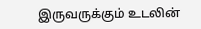இருவருக்கும் உடலின்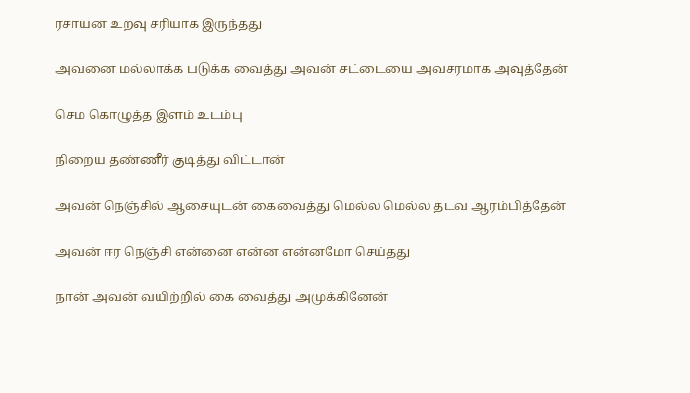ரசாயன உறவு சரியாக இருந்தது

அவனை மல்லாக்க படுக்க வைத்து அவன் சட்டையை அவசரமாக அவுத்தேன்

செம கொழுத்த இளம் உடம்பு

நிறைய தண்ணீர் குடித்து விட்டான்

அவன் நெஞ்சில் ஆசையுடன் கைவைத்து மெல்ல மெல்ல தடவ ஆரம்பித்தேன்

அவன் ஈர நெஞ்சி என்னை என்ன என்னமோ செய்தது

நான் அவன் வயிற்றில் கை வைத்து அமுக்கினேன்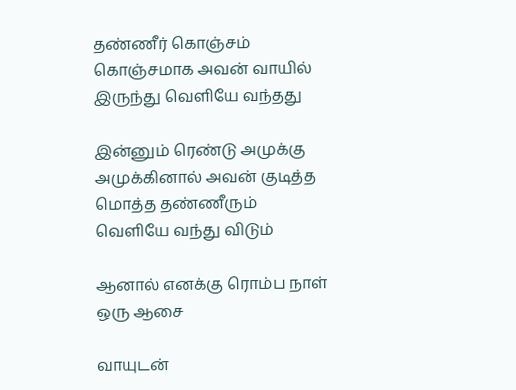தண்ணீர் கொஞ்சம் கொஞ்சமாக அவன் வாயில் இருந்து வெளியே வந்தது

இன்னும் ரெண்டு அமுக்கு அமுக்கினால் அவன் குடித்த மொத்த தண்ணீரும் வெளியே வந்து விடும்

ஆனால் எனக்கு ரொம்ப நாள் ஒரு ஆசை

வாயுடன்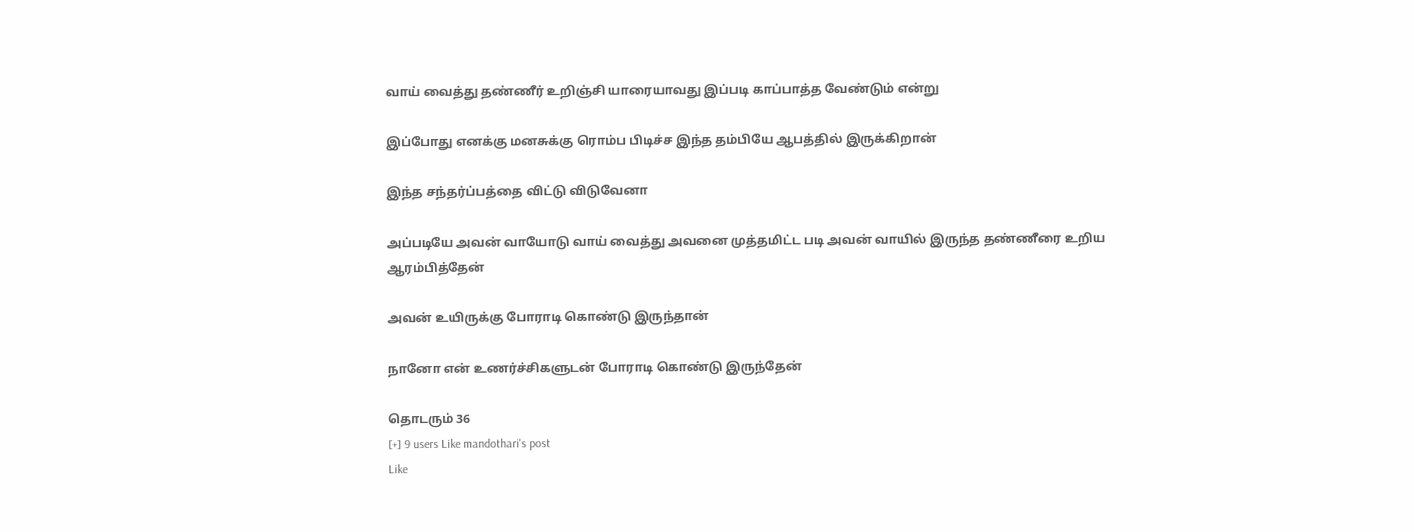வாய் வைத்து தண்ணீர் உறிஞ்சி யாரையாவது இப்படி காப்பாத்த வேண்டும் என்று

இப்போது எனக்கு மனசுக்கு ரொம்ப பிடிச்ச இந்த தம்பியே ஆபத்தில் இருக்கிறான்

இந்த சந்தர்ப்பத்தை விட்டு விடுவேனா

அப்படியே அவன் வாயோடு வாய் வைத்து அவனை முத்தமிட்ட படி அவன் வாயில் இருந்த தண்ணீரை உறிய ஆரம்பித்தேன்

அவன் உயிருக்கு போராடி கொண்டு இருந்தான்

நானோ என் உணர்ச்சிகளுடன் போராடி கொண்டு இருந்தேன்

தொடரும் 36
[+] 9 users Like mandothari's post
Like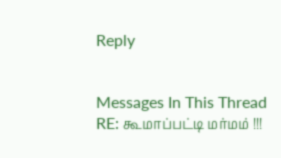Reply


Messages In This Thread
RE: கூமாப்பட்டி மர்மம் !!!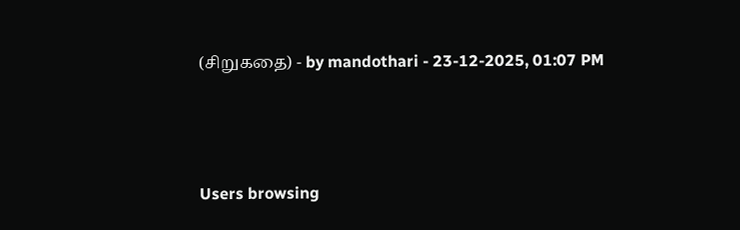(சிறுகதை) - by mandothari - 23-12-2025, 01:07 PM



Users browsing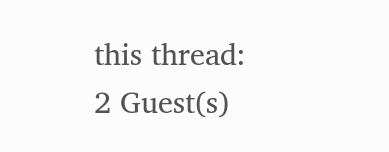this thread: 2 Guest(s)